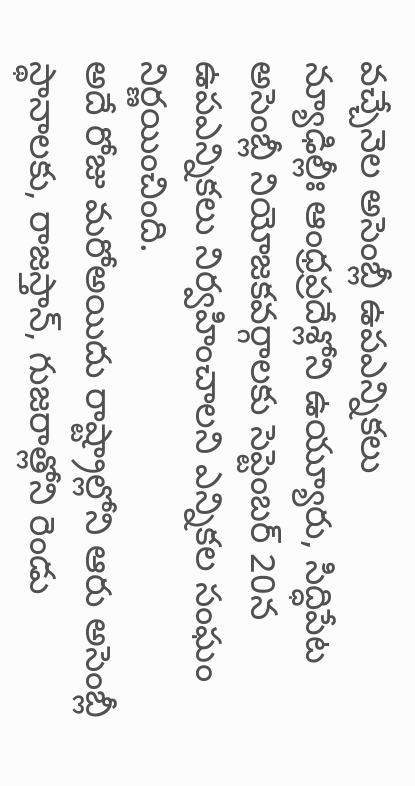వచ్చేనెల అసెంబ్లీ ఉపఎన్నికలు
న్యూఢిల్లీః ఆంధ్రప్రదేశ్లోని ఉయ్యూరు, సిద్ధిపేట అసెంబ్లీ నియోజకవర్గాలకు సెప్టెంబర్ 20న ఉపఎన్నికలు నిర్వహించాలని ఎన్నికల సంఘం నిర్ణయించింది.
అదే రోజు మరోఅయిదు రాష్ట్రాల్లోని ఆరు అసెంబ్లీ స్థానాలకు, రాజస్తాన్, గుజరాత్లోని రెండు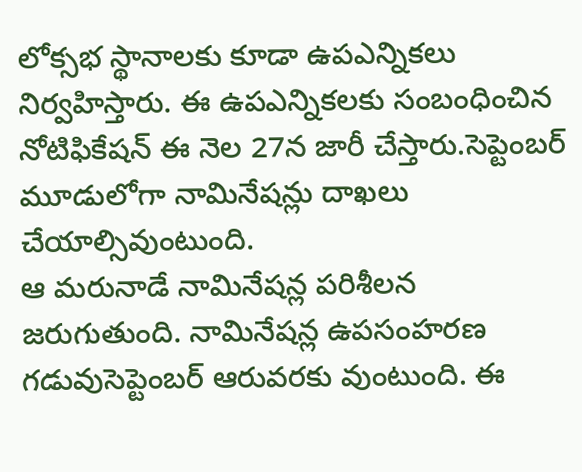లోక్సభ స్థానాలకు కూడా ఉపఎన్నికలు నిర్వహిస్తారు. ఈ ఉపఎన్నికలకు సంబంధించిన నోటిఫికేషన్ ఈ నెల 27న జారీ చేస్తారు.సెప్టెంబర్ మూడులోగా నామినేషన్లు దాఖలు చేయాల్సివుంటుంది.
ఆ మరునాడే నామినేషన్ల పరిశీలన జరుగుతుంది. నామినేషన్ల ఉపసంహరణ గడువుసెప్టెంబర్ ఆరువరకు వుంటుంది. ఈ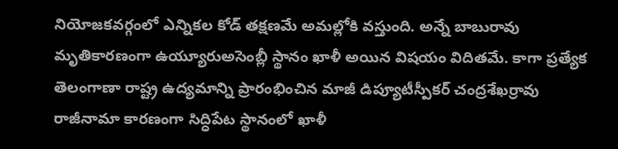నియోజకవర్గంలో ఎన్నికల కోడ్ తక్షణమే అమల్లోకి వస్తుంది. అన్నే బాబురావు మృతికారణంగా ఉయ్యూరుఅసెంబ్లీ స్థానం ఖాళీ అయిన విషయం విదితమే. కాగా ప్రత్యేక తెలంగాణా రాష్ట్ర ఉద్యమాన్ని ప్రారంభించిన మాజీ డిప్యూటీస్పీకర్ చంద్రశేఖర్రావు రాజీనామా కారణంగా సిద్ధిపేట స్థానంలో ఖాళీ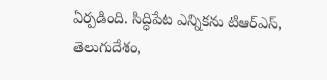ఏర్పడింది. సిద్ధిపేట ఎన్నికను టిఆర్ఎస్, తెలుగుదేశం,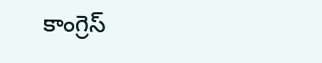కాంగ్రెస్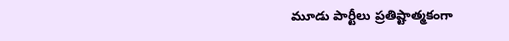మూడు పార్టీలు ప్రతిష్టాత్మకంగా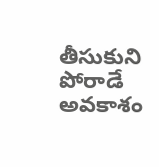తీసుకుని పోరాడే అవకాశం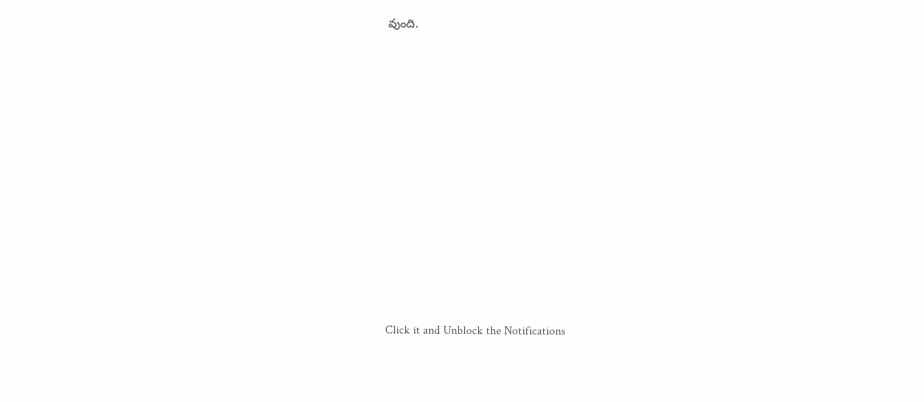వుంది.












Click it and Unblock the Notifications